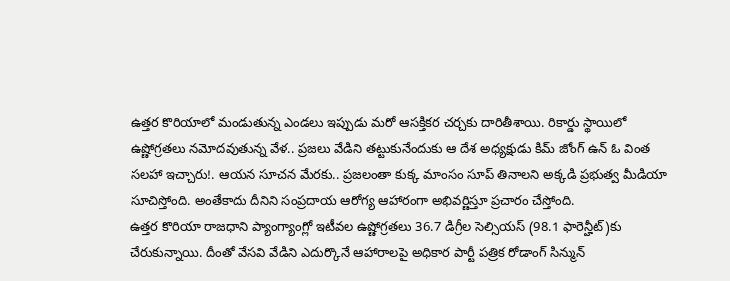ఉత్తర కొరియాలో మండుతున్న ఎండలు ఇప్పుడు మరో ఆసక్తికర చర్చకు దారితీశాయి. రికార్డు స్థాయిలో ఉష్ణోగ్రతలు నమోదవుతున్న వేళ.. ప్రజలు వేడిని తట్టుకునేందుకు ఆ దేశ అధ్యక్షుడు కిమ్ జోంగ్ ఉన్ ఓ వింత సలహా ఇచ్చారు!. ఆయన సూచన మేరకు.. ప్రజలంతా కుక్క మాంసం సూప్ తినాలని అక్కడి ప్రభుత్వ మీడియా సూచిస్తోంది. అంతేకాదు దీనిని సంప్రదాయ ఆరోగ్య ఆహారంగా అభివర్ణిస్తూ ప్రచారం చేస్తోంది.
ఉత్తర కొరియా రాజధాని ప్యాంగ్యాంగ్లో ఇటీవల ఉష్ణోగ్రతలు 36.7 డిగ్రీల సెల్సియస్ (98.1 ఫారెన్హీట్)కు చేరుకున్నాయి. దీంతో వేసవి వేడిని ఎదుర్కొనే ఆహారాలపై అధికార పార్టీ పత్రిక రోడాంగ్ సిన్మున్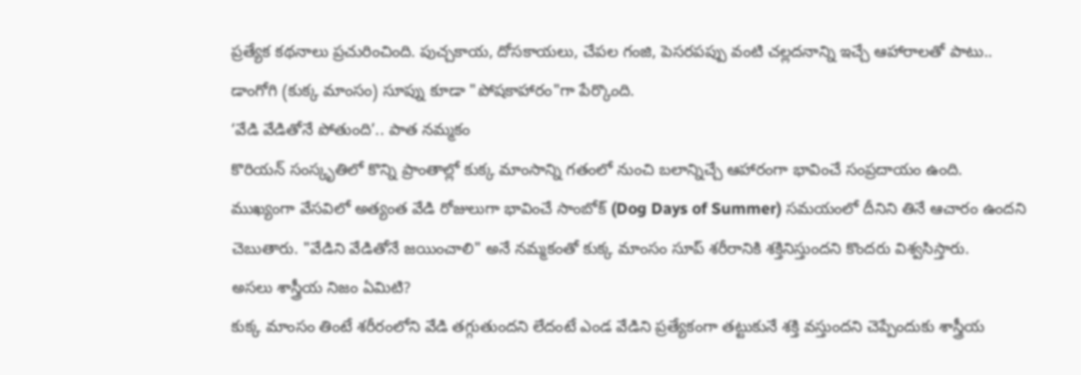ప్రత్యేక కథనాలు ప్రచురించింది. పుచ్చకాయ, దోసకాయలు, చేపల గంజి, పెసరపప్పు వంటి చల్లదనాన్ని ఇచ్చే ఆహారాలతో పాటు.. డాంగోగి (కుక్క మాంసం) సూప్ను కూడా "పోషకాహారం"గా పేర్కొంది.
‘వేడి వేడితోనే పోతుంది’.. పాత నమ్మకం
కొరియన్ సంస్కృతిలో కొన్ని ప్రాంతాల్లో కుక్క మాంసాన్ని గతంలో నుంచి బలాన్నిచ్చే ఆహారంగా భావించే సంప్రదాయం ఉంది. ముఖ్యంగా వేసవిలో అత్యంత వేడి రోజులుగా భావించే సాంబోక్ (Dog Days of Summer) సమయంలో దీనిని తినే ఆచారం ఉందని చెబుతారు. "వేడిని వేడితోనే జయించాలి" అనే నమ్మకంతో కుక్క మాంసం సూప్ శరీరానికి శక్తినిస్తుందని కొందరు విశ్వసిస్తారు.
అసలు శాస్త్రీయ నిజం ఏమిటి?
కుక్క మాంసం తింటే శరీరంలోని వేడి తగ్గుతుందని లేదంటే ఎండ వేడిని ప్రత్యేకంగా తట్టుకునే శక్తి వస్తుందని చెప్పేందుకు శాస్త్రీయ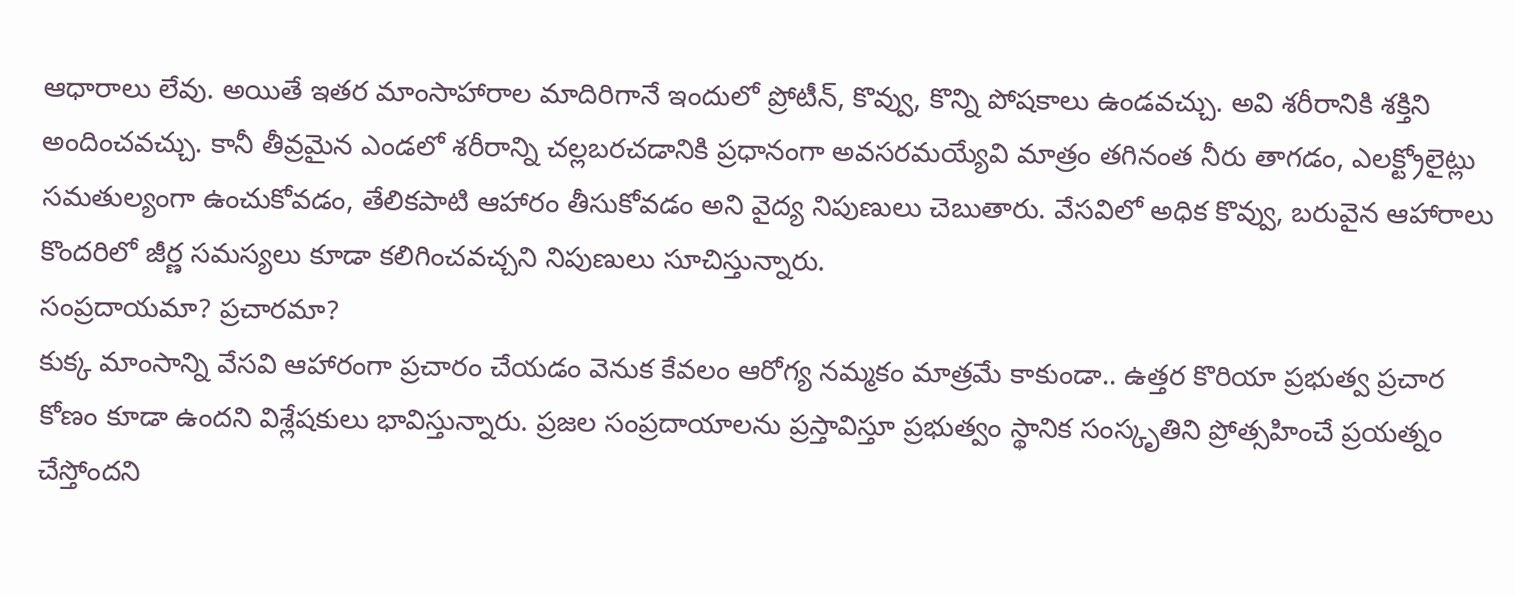ఆధారాలు లేవు. అయితే ఇతర మాంసాహారాల మాదిరిగానే ఇందులో ప్రోటీన్, కొవ్వు, కొన్ని పోషకాలు ఉండవచ్చు. అవి శరీరానికి శక్తిని అందించవచ్చు. కానీ తీవ్రమైన ఎండలో శరీరాన్ని చల్లబరచడానికి ప్రధానంగా అవసరమయ్యేవి మాత్రం తగినంత నీరు తాగడం, ఎలక్ట్రోలైట్లు సమతుల్యంగా ఉంచుకోవడం, తేలికపాటి ఆహారం తీసుకోవడం అని వైద్య నిపుణులు చెబుతారు. వేసవిలో అధిక కొవ్వు, బరువైన ఆహారాలు కొందరిలో జీర్ణ సమస్యలు కూడా కలిగించవచ్చని నిపుణులు సూచిస్తున్నారు.
సంప్రదాయమా? ప్రచారమా?
కుక్క మాంసాన్ని వేసవి ఆహారంగా ప్రచారం చేయడం వెనుక కేవలం ఆరోగ్య నమ్మకం మాత్రమే కాకుండా.. ఉత్తర కొరియా ప్రభుత్వ ప్రచార కోణం కూడా ఉందని విశ్లేషకులు భావిస్తున్నారు. ప్రజల సంప్రదాయాలను ప్రస్తావిస్తూ ప్రభుత్వం స్థానిక సంస్కృతిని ప్రోత్సహించే ప్రయత్నం చేస్తోందని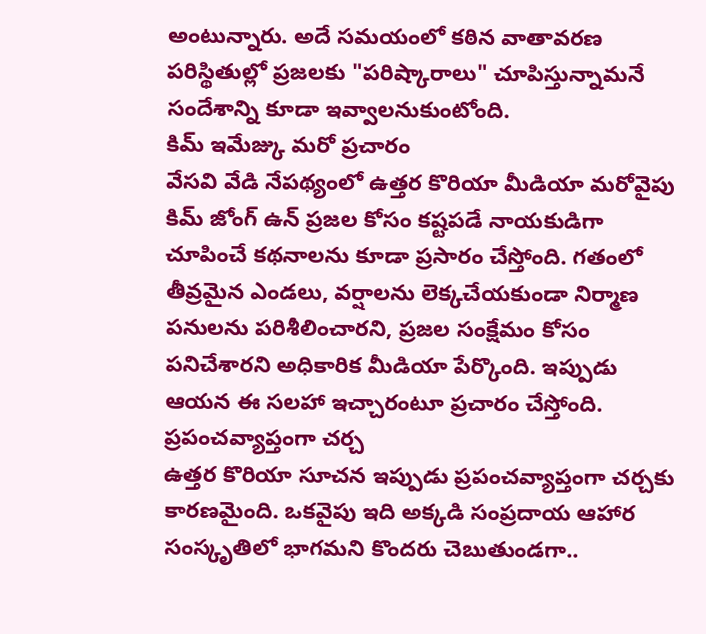అంటున్నారు. అదే సమయంలో కఠిన వాతావరణ పరిస్థితుల్లో ప్రజలకు "పరిష్కారాలు" చూపిస్తున్నామనే సందేశాన్ని కూడా ఇవ్వాలనుకుంటోంది.
కిమ్ ఇమేజ్కు మరో ప్రచారం
వేసవి వేడి నేపథ్యంలో ఉత్తర కొరియా మీడియా మరోవైపు కిమ్ జోంగ్ ఉన్ ప్రజల కోసం కష్టపడే నాయకుడిగా చూపించే కథనాలను కూడా ప్రసారం చేస్తోంది. గతంలో తీవ్రమైన ఎండలు, వర్షాలను లెక్కచేయకుండా నిర్మాణ పనులను పరిశీలించారని, ప్రజల సంక్షేమం కోసం పనిచేశారని అధికారిక మీడియా పేర్కొంది. ఇప్పుడు ఆయన ఈ సలహా ఇచ్చారంటూ ప్రచారం చేస్తోంది.
ప్రపంచవ్యాప్తంగా చర్చ
ఉత్తర కొరియా సూచన ఇప్పుడు ప్రపంచవ్యాప్తంగా చర్చకు కారణమైంది. ఒకవైపు ఇది అక్కడి సంప్రదాయ ఆహార సంస్కృతిలో భాగమని కొందరు చెబుతుండగా..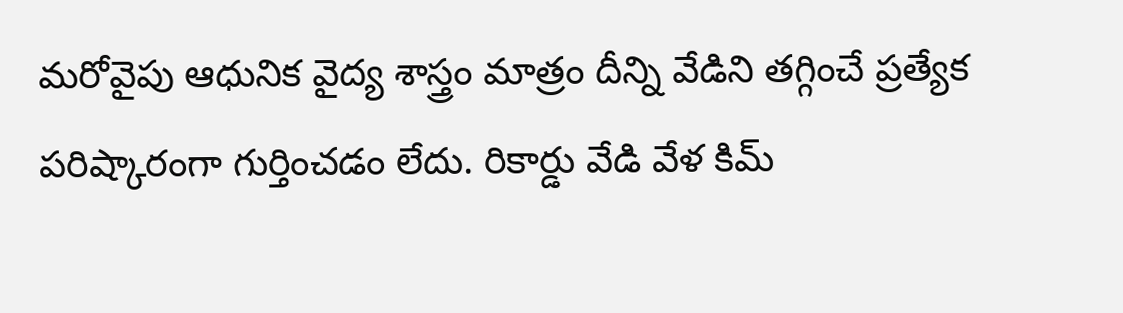మరోవైపు ఆధునిక వైద్య శాస్త్రం మాత్రం దీన్ని వేడిని తగ్గించే ప్రత్యేక పరిష్కారంగా గుర్తించడం లేదు. రికార్డు వేడి వేళ కిమ్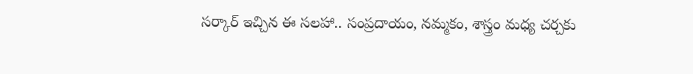సర్కార్ ఇచ్చిన ఈ సలహా.. సంప్రదాయం, నమ్మకం, శాస్త్రం మధ్య చర్చకు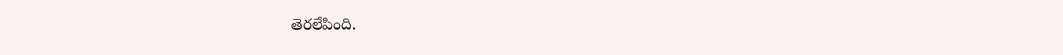తెరలేపింది.